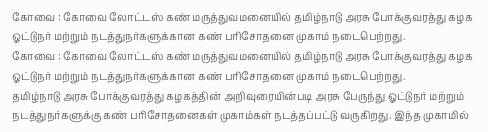கோவை : கோவை லோட்டஸ் கண் மருத்துவமனையில் தமிழ்நாடு அரசு போக்குவரத்து கழக ஓட்டுநர் மற்றும் நடத்துநர்களுக்கான கண் பரிசோதனை முகாம் நடைபெற்றது.
கோவை : கோவை லோட்டஸ் கண் மருத்துவமனையில் தமிழ்நாடு அரசு போக்குவரத்து கழக ஓட்டுநர் மற்றும் நடத்துநர்களுக்கான கண் பரிசோதனை முகாம் நடைபெற்றது.
தமிழ்நாடு அரசு போக்குவரத்து கழகத்தின் அறிவுரையின்படி அரசு பேருந்து ஓட்டுநர் மற்றும் நடத்துநர்களுக்கு கண் பரிசோதனைகள் முகாம்கள் நடத்தப்பட்டு வருகிறது. இந்த முகாமில்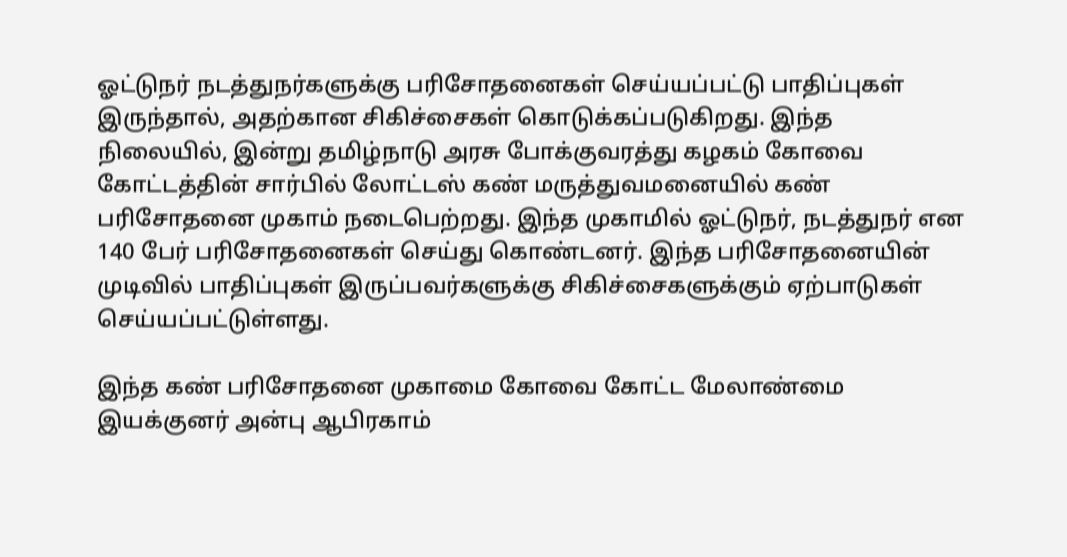ஓட்டுநர் நடத்துநர்களுக்கு பரிசோதனைகள் செய்யப்பட்டு பாதிப்புகள் இருந்தால், அதற்கான சிகிச்சைகள் கொடுக்கப்படுகிறது. இந்த நிலையில், இன்று தமிழ்நாடு அரசு போக்குவரத்து கழகம் கோவை கோட்டத்தின் சார்பில் லோட்டஸ் கண் மருத்துவமனையில் கண் பரிசோதனை முகாம் நடைபெற்றது. இந்த முகாமில் ஓட்டுநர், நடத்துநர் என 140 பேர் பரிசோதனைகள் செய்து கொண்டனர். இந்த பரிசோதனையின் முடிவில் பாதிப்புகள் இருப்பவர்களுக்கு சிகிச்சைகளுக்கும் ஏற்பாடுகள் செய்யப்பட்டுள்ளது.

இந்த கண் பரிசோதனை முகாமை கோவை கோட்ட மேலாண்மை இயக்குனர் அன்பு ஆபிரகாம்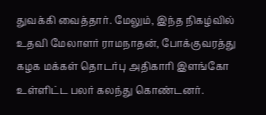துவக்கி வைத்தார். மேலும், இந்த நிகழ்வில் உதவி மேலாளர் ராமநாதன், போக்குவரத்து கழக மக்கள் தொடர்பு அதிகாரி இளங்கோ உள்ளிட்ட பலர் கலந்து கொண்டனர்.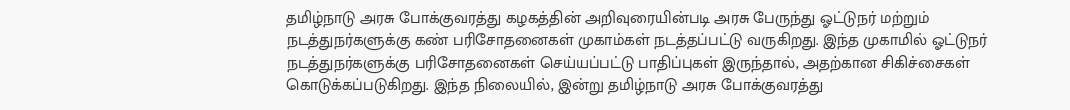தமிழ்நாடு அரசு போக்குவரத்து கழகத்தின் அறிவுரையின்படி அரசு பேருந்து ஓட்டுநர் மற்றும் நடத்துநர்களுக்கு கண் பரிசோதனைகள் முகாம்கள் நடத்தப்பட்டு வருகிறது. இந்த முகாமில் ஓட்டுநர் நடத்துநர்களுக்கு பரிசோதனைகள் செய்யப்பட்டு பாதிப்புகள் இருந்தால், அதற்கான சிகிச்சைகள் கொடுக்கப்படுகிறது. இந்த நிலையில், இன்று தமிழ்நாடு அரசு போக்குவரத்து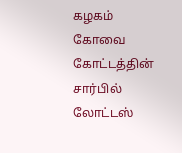கழகம் கோவை கோட்டத்தின் சார்பில் லோட்டஸ்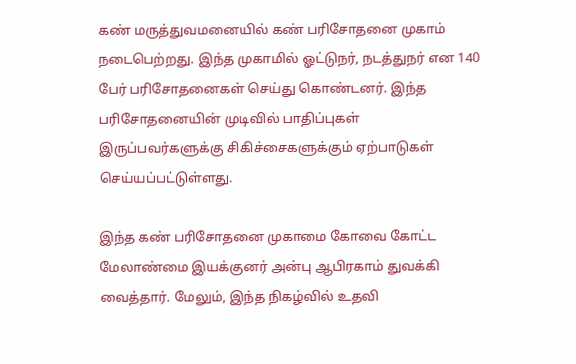கண் மருத்துவமனையில் கண் பரிசோதனை முகாம் நடைபெற்றது. இந்த முகாமில் ஓட்டுநர், நடத்துநர் என 140 பேர் பரிசோதனைகள் செய்து கொண்டனர். இந்த பரிசோதனையின் முடிவில் பாதிப்புகள் இருப்பவர்களுக்கு சிகிச்சைகளுக்கும் ஏற்பாடுகள் செய்யப்பட்டுள்ளது.

இந்த கண் பரிசோதனை முகாமை கோவை கோட்ட மேலாண்மை இயக்குனர் அன்பு ஆபிரகாம் துவக்கி வைத்தார். மேலும், இந்த நிகழ்வில் உதவி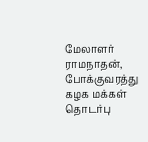மேலாளர் ராமநாதன், போக்குவரத்து கழக மக்கள் தொடர்பு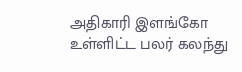அதிகாரி இளங்கோ உள்ளிட்ட பலர் கலந்து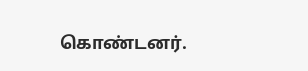கொண்டனர்.